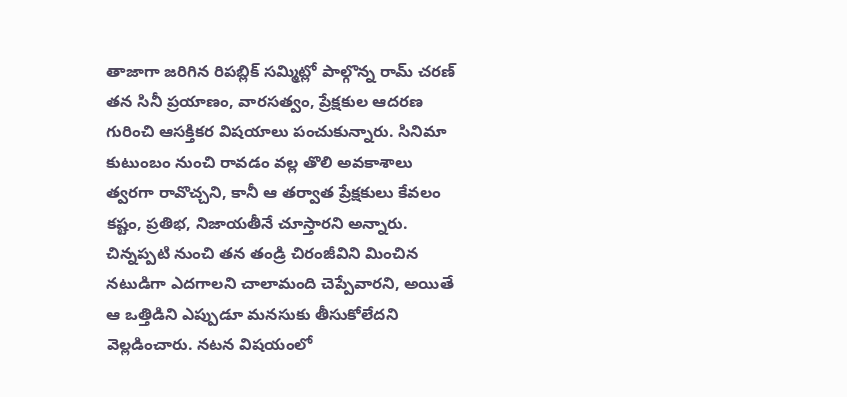తాజాగా జరిగిన రిపబ్లిక్ సమ్మిట్లో పాల్గొన్న రామ్ చరణ్ తన సినీ ప్రయాణం, వారసత్వం, ప్రేక్షకుల ఆదరణ గురించి ఆసక్తికర విషయాలు పంచుకున్నారు. సినిమా కుటుంబం నుంచి రావడం వల్ల తొలి అవకాశాలు త్వరగా రావొచ్చని, కానీ ఆ తర్వాత ప్రేక్షకులు కేవలం కష్టం, ప్రతిభ, నిజాయతీనే చూస్తారని అన్నారు. చిన్నప్పటి నుంచి తన తండ్రి చిరంజీవిని మించిన నటుడిగా ఎదగాలని చాలామంది చెప్పేవారని, అయితే ఆ ఒత్తిడిని ఎప్పుడూ మనసుకు తీసుకోలేదని వెల్లడించారు. నటన విషయంలో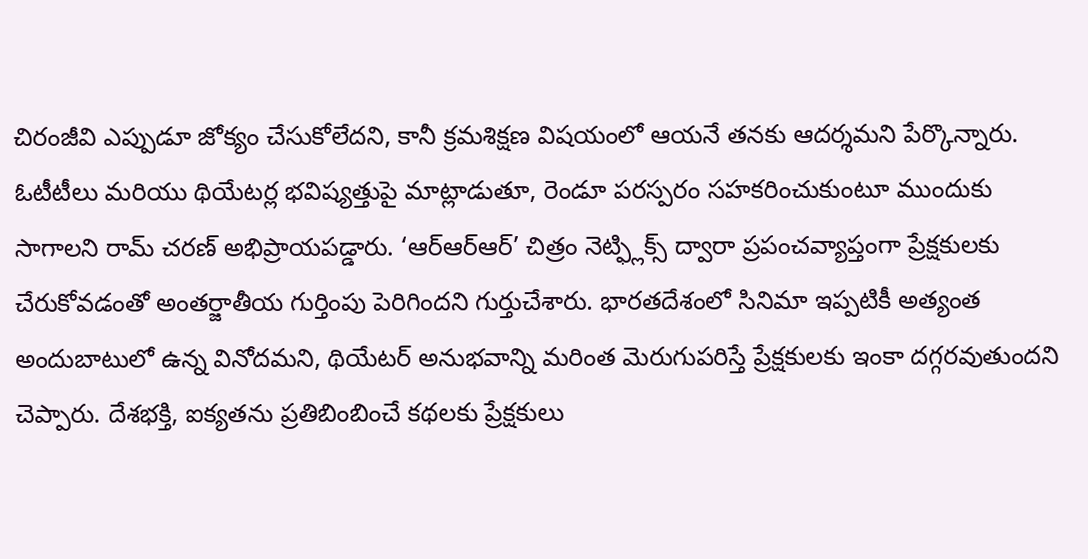చిరంజీవి ఎప్పుడూ జోక్యం చేసుకోలేదని, కానీ క్రమశిక్షణ విషయంలో ఆయనే తనకు ఆదర్శమని పేర్కొన్నారు.
ఓటీటీలు మరియు థియేటర్ల భవిష్యత్తుపై మాట్లాడుతూ, రెండూ పరస్పరం సహకరించుకుంటూ ముందుకు సాగాలని రామ్ చరణ్ అభిప్రాయపడ్డారు. ‘ఆర్ఆర్ఆర్’ చిత్రం నెట్ఫ్లిక్స్ ద్వారా ప్రపంచవ్యాప్తంగా ప్రేక్షకులకు చేరుకోవడంతో అంతర్జాతీయ గుర్తింపు పెరిగిందని గుర్తుచేశారు. భారతదేశంలో సినిమా ఇప్పటికీ అత్యంత అందుబాటులో ఉన్న వినోదమని, థియేటర్ అనుభవాన్ని మరింత మెరుగుపరిస్తే ప్రేక్షకులకు ఇంకా దగ్గరవుతుందని చెప్పారు. దేశభక్తి, ఐక్యతను ప్రతిబింబించే కథలకు ప్రేక్షకులు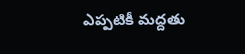ఎప్పటికీ మద్దతు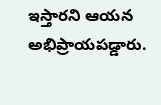ఇస్తారని ఆయన అభిప్రాయపడ్డారు.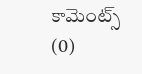కామెంట్స్ (0)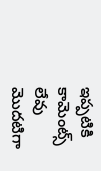ఇప్పటికి కామెంట్స్ లేవు
మొదటిగా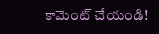కామెంట్ చేయండి!